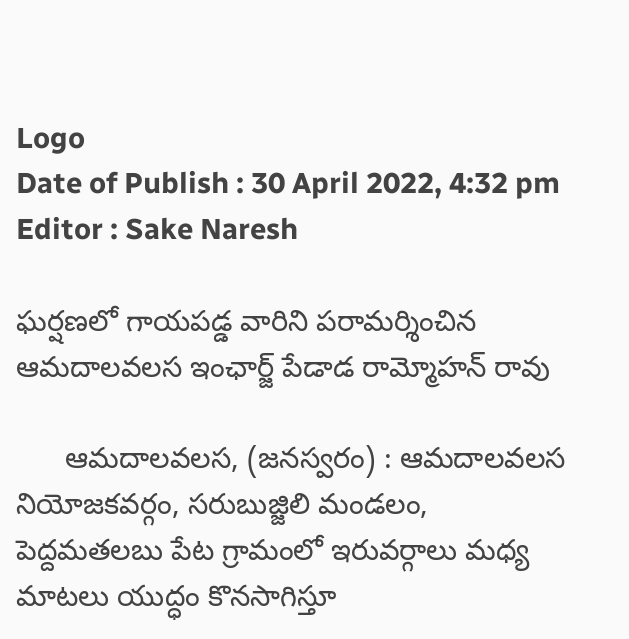Logo
Date of Publish : 30 April 2022, 4:32 pm
Editor : Sake Naresh

ఘర్షణలో గాయపడ్డ వారిని పరామర్శించిన ఆమదాలవలస ఇంఛార్జ్ పేడాడ రామ్మోహన్ రావు

      ఆమదాలవలస, (జనస్వరం) : ఆమదాలవలస నియోజకవర్గం, సరుబుజ్జిలి మండలం, పెద్దమతలబు పేట గ్రామంలో ఇరువర్గాలు మధ్య మాటలు యుద్ధం కొనసాగిస్తూ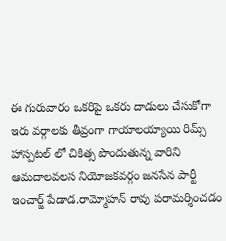ఈ గురువారం ఒకరిపై ఒకరు దాడులు చేసుకోగా ఇరు వర్గాలకు తీవ్రంగా గాయాలయ్యాయి రిమ్స్ హాస్పటల్ లో చికిత్స పొందుతున్న వారిని ఆమదాలవలస నియోజకవర్గం జనసేన పార్టీ ఇంచార్జ్ పేడాడ.రామ్మోహన్ రావు పరామర్శించడం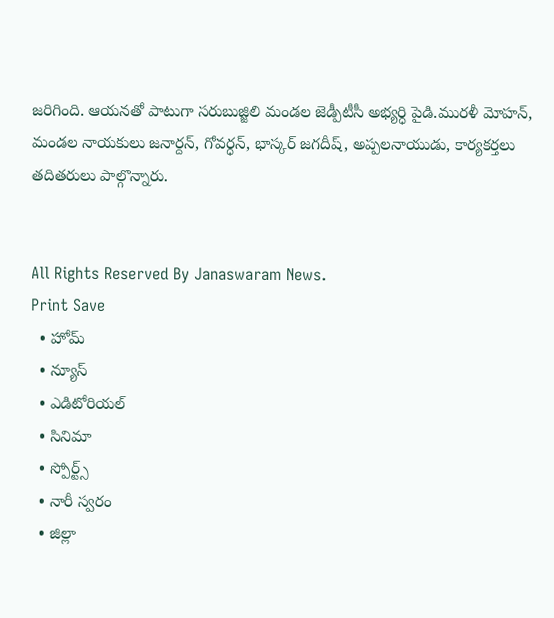జరిగింది. ఆయనతో పాటుగా సరుబుజ్జిలి మండల జెడ్పీటీసీ అభ్యర్ధి పైడి.మురళీ మోహన్, మండల నాయకులు జనార్దన్, గోవర్ధన్, భాస్కర్ జగదీష్, అప్పలనాయుడు, కార్యకర్తలు తదితరులు పాల్గొన్నారు.


All Rights Reserved By Janaswaram News.
Print Save
  • హోమ్
  • న్యూస్
  • ఎడిటోరియల్
  • సినిమా
  • స్పోర్ట్స్
  • నారీ స్వరం
  • జిల్లా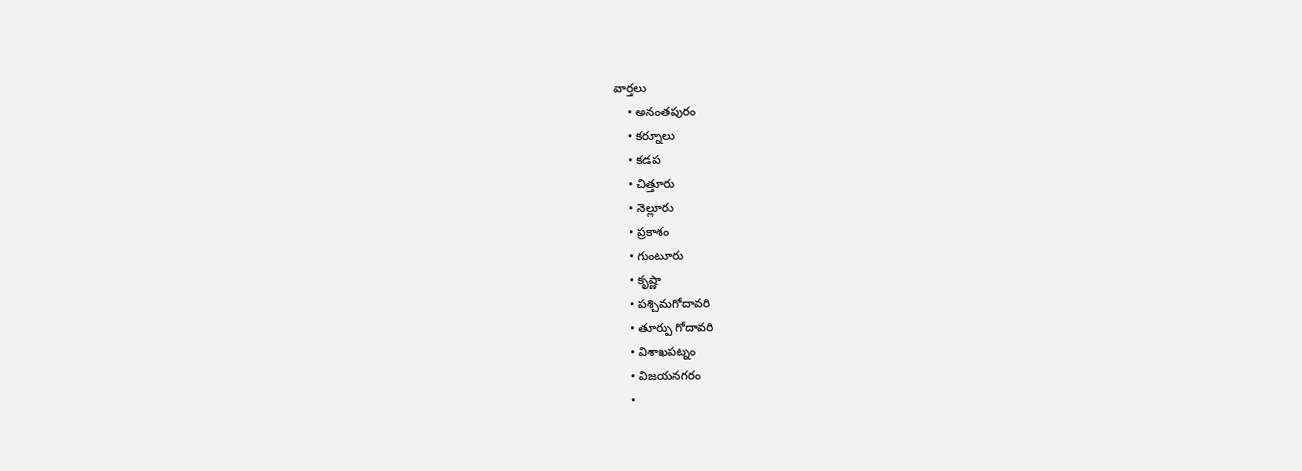వార్తలు
    • అనంతపురం
    • కర్నూలు
    • కడప
    • చిత్తూరు
    • నెల్లూరు
    • ప్రకాశం
    • గుంటూరు
    • కృష్ణా
    • పశ్చిమగోదావరి
    • తూర్పు గోదావరి
    • విశాఖపట్నం
    • విజయనగరం
    •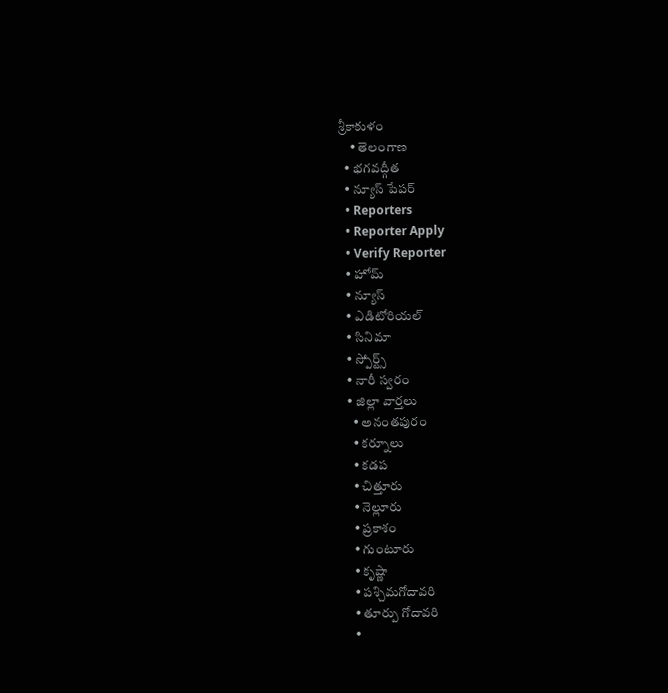శ్రీకాకుళం
    • తెలంగాణ
  • భగవద్గీత
  • న్యూస్ పేపర్
  • Reporters
  • Reporter Apply
  • Verify Reporter
  • హోమ్
  • న్యూస్
  • ఎడిటోరియల్
  • సినిమా
  • స్పోర్ట్స్
  • నారీ స్వరం
  • జిల్లా వార్తలు
    • అనంతపురం
    • కర్నూలు
    • కడప
    • చిత్తూరు
    • నెల్లూరు
    • ప్రకాశం
    • గుంటూరు
    • కృష్ణా
    • పశ్చిమగోదావరి
    • తూర్పు గోదావరి
    •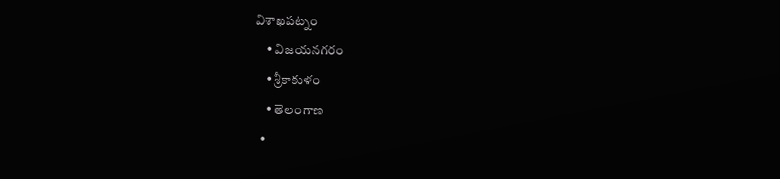విశాఖపట్నం
    • విజయనగరం
    • శ్రీకాకుళం
    • తెలంగాణ
  •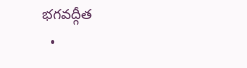భగవద్గీత
  •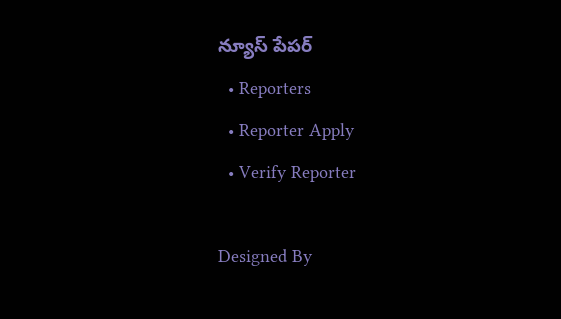న్యూస్ పేపర్
  • Reporters
  • Reporter Apply
  • Verify Reporter

Designed By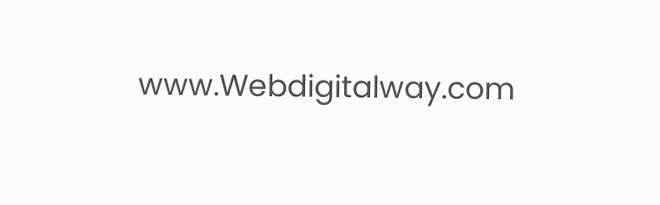www.Webdigitalway.com